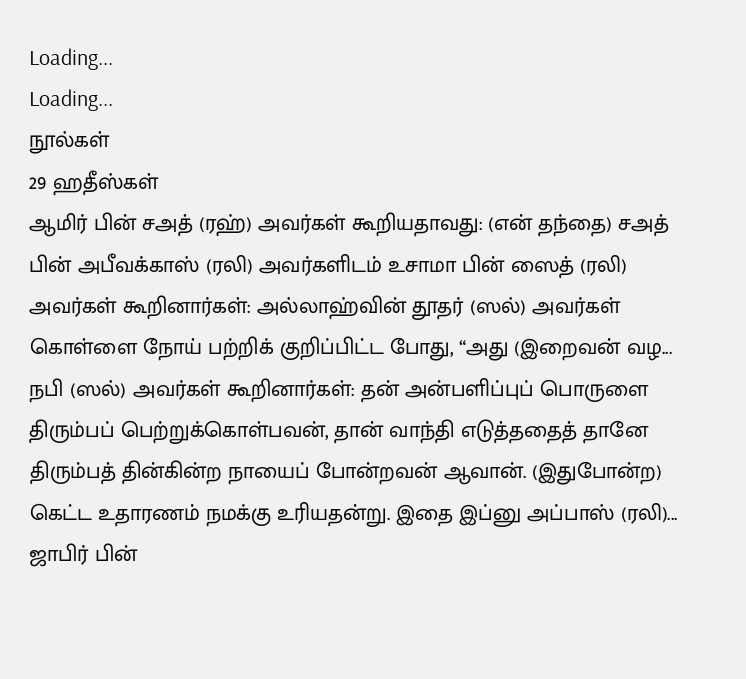Loading...
Loading...
நூல்கள்
29 ஹதீஸ்கள்
ஆமிர் பின் சஅத் (ரஹ்) அவர்கள் கூறியதாவது: (என் தந்தை) சஅத் பின் அபீவக்காஸ் (ரலி) அவர்களிடம் உசாமா பின் ஸைத் (ரலி) அவர்கள் கூறினார்கள்: அல்லாஹ்வின் தூதர் (ஸல்) அவர்கள் கொள்ளை நோய் பற்றிக் குறிப்பிட்ட போது, “அது (இறைவன் வழ...
நபி (ஸல்) அவர்கள் கூறினார்கள்: தன் அன்பளிப்புப் பொருளை திரும்பப் பெற்றுக்கொள்பவன், தான் வாந்தி எடுத்ததைத் தானே திரும்பத் தின்கின்ற நாயைப் போன்றவன் ஆவான். (இதுபோன்ற) கெட்ட உதாரணம் நமக்கு உரியதன்று. இதை இப்னு அப்பாஸ் (ரலி)...
ஜாபிர் பின்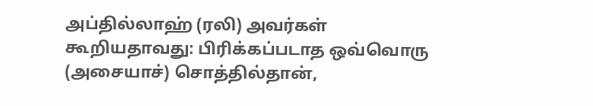அப்தில்லாஹ் (ரலி) அவர்கள் கூறியதாவது: பிரிக்கப்படாத ஒவ்வொரு (அசையாச்) சொத்தில்தான்,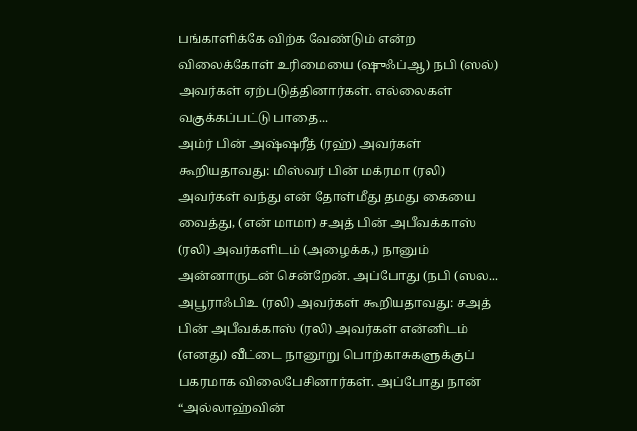பங்காளிக்கே விற்க வேண்டும் என்ற விலைக்கோள் உரிமையை (ஷுஃப்ஆ) நபி (ஸல்) அவர்கள் ஏற்படுத்தினார்கள். எல்லைகள் வகுக்கப்பட்டு பாதை...
அம்ர் பின் அஷ்ஷரீத் (ரஹ்) அவர்கள் கூறியதாவது: மிஸ்வர் பின் மக்ரமா (ரலி) அவர்கள் வந்து என் தோள்மீது தமது கையை வைத்து, (என் மாமா) சஅத் பின் அபீவக்காஸ் (ரலி) அவர்களிடம் (அழைக்க,) நானும் அன்னாருடன் சென்றேன். அப்போது (நபி (ஸல...
அபூராஃபிஉ (ரலி) அவர்கள் கூறியதாவது: சஅத் பின் அபீவக்காஸ் (ரலி) அவர்கள் என்னிடம் (எனது) வீட்டை நானூறு பொற்காசுகளுக்குப் பகரமாக விலைபேசினார்கள். அப்போது நான் “அல்லாஹ்வின்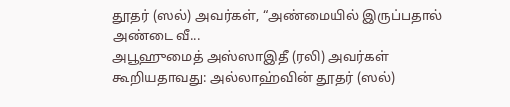தூதர் (ஸல்) அவர்கள், “அண்மையில் இருப்பதால் அண்டை வீ...
அபூஹுமைத் அஸ்ஸாஇதீ (ரலி) அவர்கள் கூறியதாவது: அல்லாஹ்வின் தூதர் (ஸல்)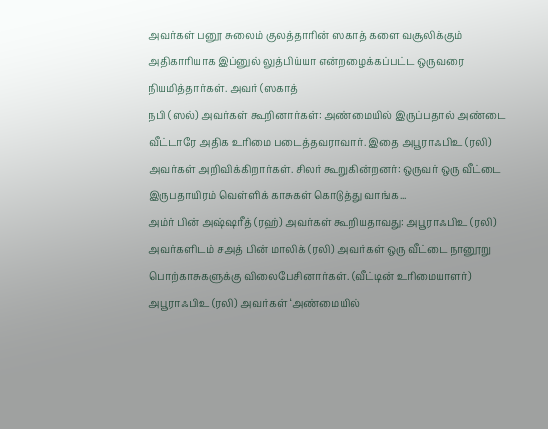அவர்கள் பனூ சுலைம் குலத்தாரின் ஸகாத் களை வசூலிக்கும் அதிகாரியாக இப்னுல் லுத்பிய்யா என்றழைக்கப்பட்ட ஒருவரை நியமித்தார்கள். அவர் (ஸகாத்
நபி (ஸல்) அவர்கள் கூறினார்கள்: அண்மையில் இருப்பதால் அண்டை வீட்டாரே அதிக உரிமை படைத்தவராவார். இதை அபூராஃபிஉ (ரலி) அவர்கள் அறிவிக்கிறார்கள். சிலர் கூறுகின்றனர்: ஒருவர் ஒரு வீட்டை இருபதாயிரம் வெள்ளிக் காசுகள் கொடுத்து வாங்க...
அம்ர் பின் அஷ்ஷரீத் (ரஹ்) அவர்கள் கூறியதாவது: அபூராஃபிஉ (ரலி) அவர்களிடம் சஅத் பின் மாலிக் (ரலி) அவர்கள் ஒரு வீட்டை நானூறு பொற்காசுகளுக்கு விலைபேசினார்கள். (வீட்டின் உரிமையாளர்) அபூராஃபிஉ (ரலி) அவர்கள் ‘அண்மையில்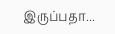இருப்பதா...